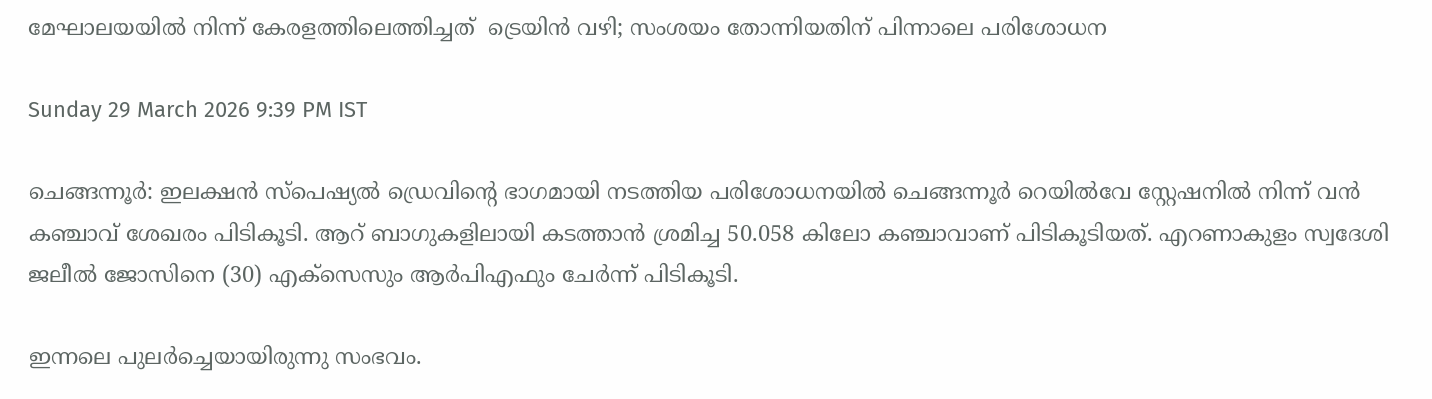മേഘാലയയിൽ നിന്ന് കേരളത്തിലെത്തിച്ചത്  ട്രെയിൻ വഴി; സംശയം തോന്നിയതിന് പിന്നാലെ പരിശോധന

Sunday 29 March 2026 9:39 PM IST

ചെങ്ങന്നൂർ: ഇലക്ഷൻ സ്‌പെഷ്യൽ ഡ്രെവിന്റെ ഭാഗമായി നടത്തിയ പരിശോധനയിൽ ചെങ്ങന്നൂർ റെയിൽവേ സ്റ്റേഷനിൽ നിന്ന് വൻ കഞ്ചാവ് ശേഖരം പിടികൂടി. ആറ് ബാഗുകളിലായി കടത്താൻ ശ്രമിച്ച 50.058 കിലോ കഞ്ചാവാണ് പിടികൂടിയത്. എറണാകുളം സ്വദേശി ജലീൽ ജോസിനെ (30) എക്സെസും ആർപിഎഫും ചേർന്ന് പിടികൂടി.

ഇന്നലെ പുലർച്ചെയായിരുന്നു സംഭവം.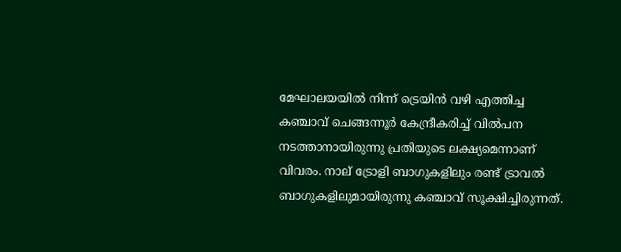മേഘാലയയിൽ നിന്ന് ട്രെയിൻ വഴി എത്തിച്ച കഞ്ചാവ് ചെങ്ങന്നൂർ കേന്ദ്രീകരിച്ച് വിൽപന നടത്താനായിരുന്നു പ്രതിയുടെ ലക്ഷ്യമെന്നാണ് വിവരം. നാല് ട്രോളി ബാഗുകളിലും രണ്ട് ട്രാവൽ ബാഗുകളിലുമായിരുന്നു കഞ്ചാവ് സൂക്ഷിച്ചിരുന്നത്.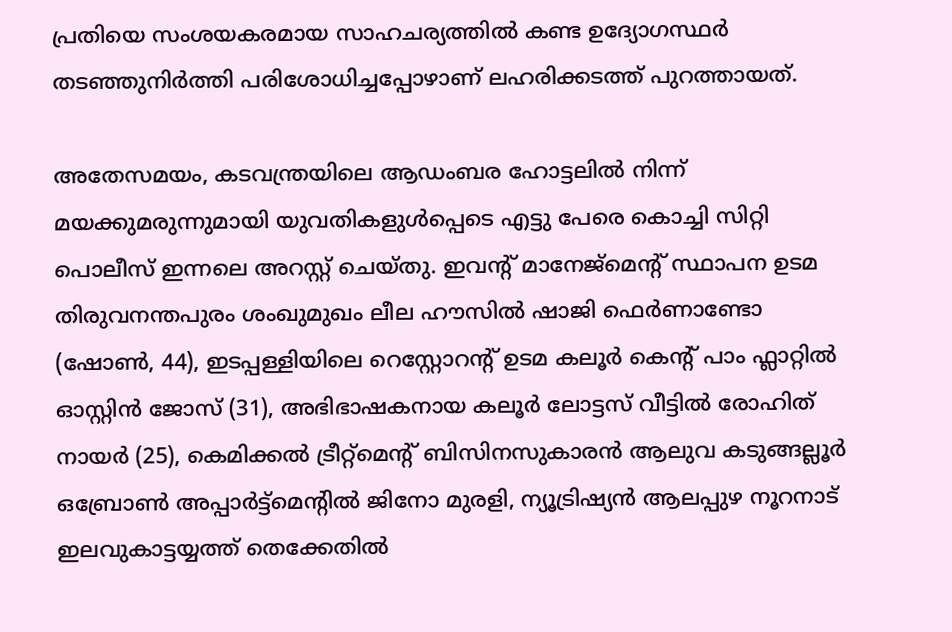പ്രതിയെ സംശയകരമായ സാഹചര്യത്തിൽ കണ്ട ഉദ്യോഗസ്ഥർ തടഞ്ഞുനിർത്തി പരിശോധിച്ചപ്പോഴാണ് ലഹരിക്കടത്ത് പുറത്തായത്.

അതേസമയം, കടവന്ത്രയിലെ ആഡംബര ഹോട്ടലിൽ നിന്ന് മയക്കുമരുന്നുമായി യുവതികളുൾപ്പെടെ എട്ടു പേരെ കൊച്ചി സിറ്റി പൊലീസ് ഇന്നലെ അറസ്റ്റ് ചെയ്തു. ഇവന്റ് മാനേജ്‌മെന്റ് സ്ഥാപന ഉടമ തിരുവനന്തപുരം ശംഖുമുഖം ലീല ഹൗസിൽ ഷാജി ഫെർണാണ്ടോ (ഷോൺ, 44), ഇടപ്പള്ളിയിലെ റെസ്റ്റോറന്റ് ഉടമ കലൂർ കെന്റ് പാം ഫ്ലാറ്റിൽ ഓസ്റ്റിൻ ജോസ് (31), അഭിഭാഷകനായ കലൂർ ലോട്ടസ് വീട്ടിൽ രോഹിത് നായർ (25), കെമിക്കൽ ട്രീറ്റ്‌മെന്റ് ബിസിനസുകാരൻ ആലുവ കടുങ്ങല്ലൂർ ഒബ്രോൺ അപ്പാർട്ട്‌മെന്റിൽ ജിനോ മുരളി, ന്യൂട്രിഷ്യൻ ആലപ്പുഴ നൂറനാട് ഇലവുകാട്ടയ്യത്ത് തെക്കേതിൽ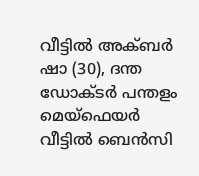വീട്ടിൽ അക്ബർ ഷാ (30), ദന്ത ഡോക്ടർ പന്തളം മെയ്ഫെയർ വീട്ടിൽ ബെൻസി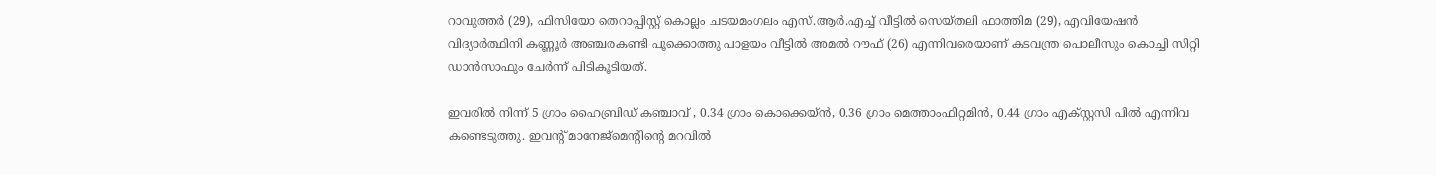റാവുത്തർ (29), ഫിസിയോ തെറാപ്പിസ്റ്റ് കൊല്ലം ചടയമംഗലം എസ്.ആർ.എച്ച് വീട്ടിൽ സെയ്തലി ഫാത്തിമ (29), എവിയേഷൻ വിദ്യാർത്ഥിനി കണ്ണൂർ അഞ്ചരകണ്ടി പൂക്കൊത്തു പാളയം വീട്ടിൽ അമൽ റൗഫ് (26) എന്നിവരെയാണ് കടവന്ത്ര പൊലീസും കൊച്ചി സിറ്റി ഡാൻസാഫും ചേർന്ന് പിടികൂടിയത്.

ഇവരിൽ നിന്ന് 5 ഗ്രാം ഹൈബ്രിഡ് കഞ്ചാവ് , 0.34 ഗ്രാം കൊക്കെയ്‌ൻ, 0.36 ഗ്രാം മെത്താംഫിറ്റമിൻ, 0.44 ഗ്രാം എക്സ്റ്റസി പിൽ എന്നിവ കണ്ടെടുത്തു. ഇവന്റ് മാനേജ്‌മെന്റിന്റെ മറവിൽ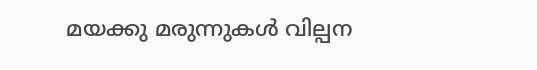മയക്കു മരുന്നുകൾ വില്പന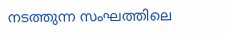നടത്തുന്ന സംഘത്തിലെ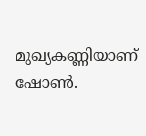മുഖ്യകണ്ണിയാണ് ഷോൺ.